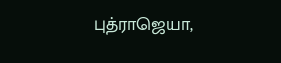புத்ராஜெயா,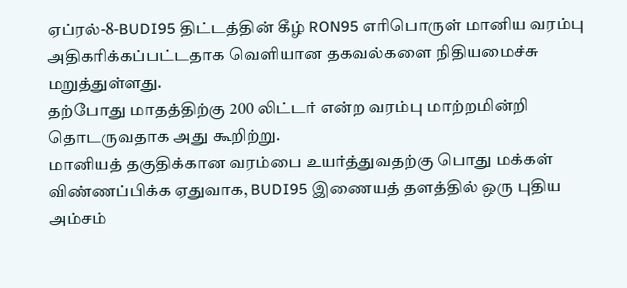ஏப்ரல்-8-BUDI95 திட்டத்தின் கீழ் RON95 எரிபொருள் மானிய வரம்பு அதிகரிக்கப்பட்டதாக வெளியான தகவல்களை நிதியமைச்சு மறுத்துள்ளது.
தற்போது மாதத்திற்கு 200 லிட்டர் என்ற வரம்பு மாற்றமின்றி தொடருவதாக அது கூறிற்று.
மானியத் தகுதிக்கான வரம்பை உயர்த்துவதற்கு பொது மக்கள் விண்ணப்பிக்க ஏதுவாக, BUDI95 இணையத் தளத்தில் ஒரு புதிய அம்சம்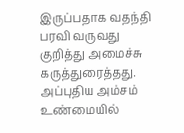இருப்பதாக வதந்தி பரவி வருவது குறித்து அமைச்சு கருத்துரைத்தது.
அப்புதிய அம்சம் உண்மையில்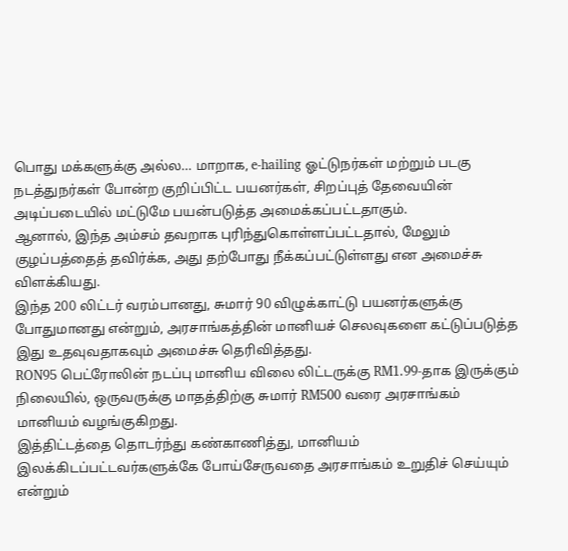பொது மக்களுக்கு அல்ல… மாறாக, e-hailing ஓட்டுநர்கள் மற்றும் படகு நடத்துநர்கள் போன்ற குறிப்பிட்ட பயனர்கள், சிறப்புத் தேவையின் அடிப்படையில் மட்டுமே பயன்படுத்த அமைக்கப்பட்டதாகும்.
ஆனால், இந்த அம்சம் தவறாக புரிந்துகொள்ளப்பட்டதால், மேலும் குழப்பத்தைத் தவிர்க்க, அது தற்போது நீக்கப்பட்டுள்ளது என அமைச்சு விளக்கியது.
இந்த 200 லிட்டர் வரம்பானது, சுமார் 90 விழுக்காட்டு பயனர்களுக்கு போதுமானது என்றும், அரசாங்கத்தின் மானியச் செலவுகளை கட்டுப்படுத்த இது உதவுவதாகவும் அமைச்சு தெரிவித்தது.
RON95 பெட்ரோலின் நடப்பு மானிய விலை லிட்டருக்கு RM1.99-தாக இருக்கும் நிலையில், ஒருவருக்கு மாதத்திற்கு சுமார் RM500 வரை அரசாங்கம் மானியம் வழங்குகிறது.
இத்திட்டத்தை தொடர்ந்து கண்காணித்து, மானியம் இலக்கிடப்பட்டவர்களுக்கே போய்சேருவதை அரசாங்கம் உறுதிச் செய்யும் என்றும்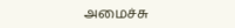அமைச்சு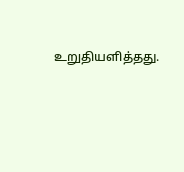உறுதியளித்தது.